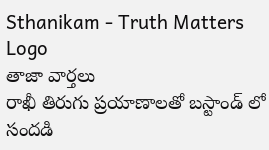Sthanikam - Truth Matters
Logo
తాజా వార్తలు
రాఖీ తిరుగు ప్రయాణాలతో బస్టాండ్ లో సందడి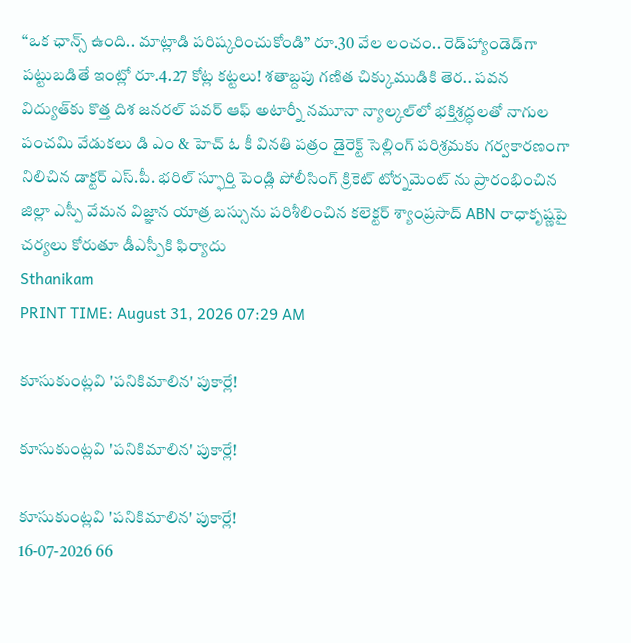“ఒక ఛాన్స్‌ ఉంది.. మాట్లాడి పరిష్కరించుకోండి” రూ.30 వేల లంచం.. రెడ్‌హ్యాండెడ్‌గా పట్టుబడితే ఇంట్లో రూ.4.27 కోట్ల కట్టలు! శతాబ్దపు గణిత చిక్కుముడికి తెర.. పవన విద్యుత్‌కు కొత్త దిశ జనరల్ పవర్ ఆఫ్ అటార్నీ నమూనా న్యాల్కల్‌లో భక్తిశ్రద్ధలతో నాగుల పంచమి వేడుకలు డి ఎం & హెచ్ ఓ కీ వినతి పత్రం డైరెక్ట్ సెల్లింగ్ పరిశ్రమకు గర్వకారణంగా నిలిచిన డాక్టర్ ఎస్.పీ. భరిల్ స్ఫూర్తి పెండ్లి పోలీసింగ్ క్రికెట్ టోర్నమెంట్ ను ప్రారంభించిన జిల్లా ఎస్పీ వేమన విజ్ఞాన యాత్ర బస్సును పరిశీలించిన కలెక్టర్ శ్యాంప్రసాద్ ABN రాధాకృష్ణపై చర్యలు కోరుతూ డీఎస్పీకి ఫిర్యాదు
Sthanikam
PRINT TIME: August 31, 2026 07:29 AM

కూసుకుంట్లవి 'పనికిమాలిన' పుకార్లే!

కూసుకుంట్లవి 'పనికిమాలిన' పుకార్లే!

కూసుకుంట్లవి 'పనికిమాలిన' పుకార్లే!
16-07-2026 66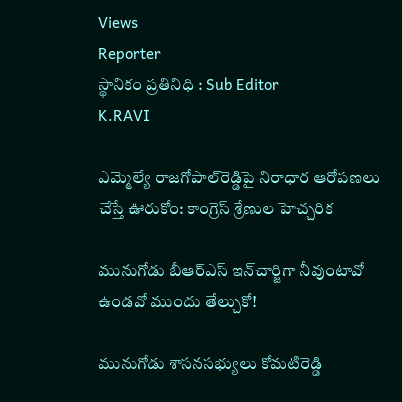Views
Reporter
స్థానికం ప్రతినిధి : Sub Editor
K.RAVI

ఎమ్మెల్యే రాజగోపాల్‌రెడ్డిపై నిరాధార ఆరోపణలు చేస్తే ఊరుకోం: కాంగ్రెస్ శ్రేణుల హెచ్చరిక

మునుగోడు బీఆర్‌ఎస్ ఇన్‌చార్జిగా నీవుంటావో ఉండవో ముందు తేల్చుకో!

మునుగోడు శాసనసభ్యులు కోమటిరెడ్డి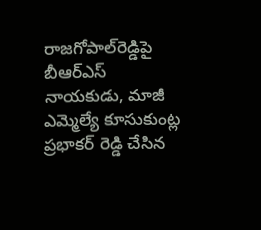రాజగోపాల్‌రెడ్డిపై బీఆర్‌ఎస్ నాయకుడు, మాజీ ఎమ్మెల్యే కూసుకుంట్ల ప్రభాకర్ రెడ్డి చేసిన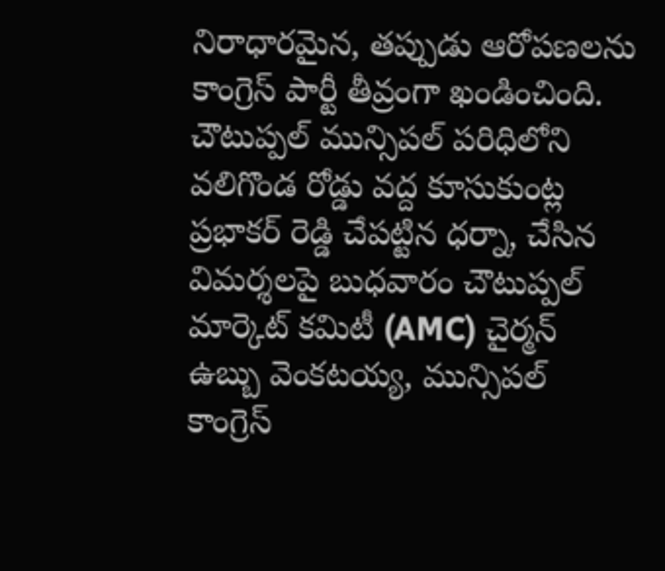నిరాధారమైన, తప్పుడు ఆరోపణలను కాంగ్రెస్ పార్టీ తీవ్రంగా ఖండించింది. చౌటుప్పల్ మున్సిపల్ పరిధిలోని వలిగొండ రోడ్డు వద్ద కూసుకుంట్ల ప్రభాకర్ రెడ్డి చేపట్టిన ధర్నా, చేసిన విమర్శలపై బుధవారం చౌటుప్పల్ మార్కెట్ కమిటీ (AMC) చైర్మన్ ఉబ్బు వెంకటయ్య, మున్సిపల్ కాంగ్రెస్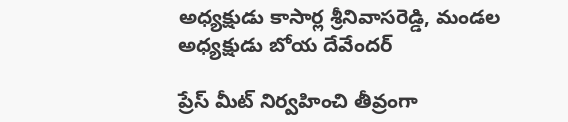అధ్యక్షుడు కాసార్ల శ్రీనివాసరెడ్డి, మండల అధ్యక్షుడు బోయ దేవేందర్

ప్రేస్ మీట్ నిర్వహించి తీవ్రంగా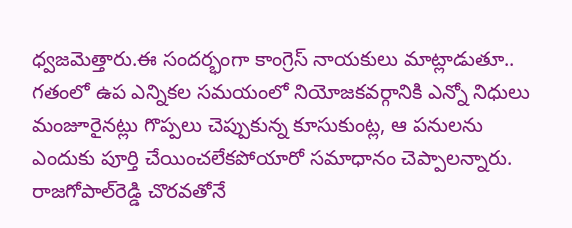ధ్వజమెత్తారు.ఈ సందర్భంగా కాంగ్రెస్ నాయకులు మాట్లాడుతూ.. గతంలో ఉప ఎన్నికల సమయంలో నియోజకవర్గానికి ఎన్నో నిధులు మంజూరైనట్లు గొప్పలు చెప్పుకున్న కూసుకుంట్ల, ఆ పనులను ఎందుకు పూర్తి చేయించలేకపోయారో సమాధానం చెప్పాలన్నారు. రాజగోపాల్‌రెడ్డి చొరవతోనే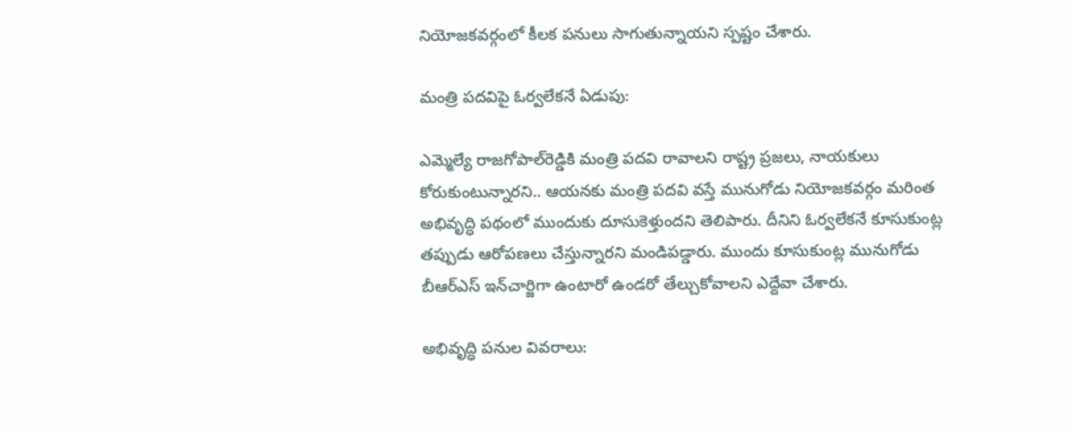నియోజకవర్గంలో కీలక పనులు సాగుతున్నాయని స్పష్టం చేశారు.

మంత్రి పదవిపై ఓర్వలేకనే ఏడుపు:

ఎమ్మెల్యే రాజగోపాల్‌రెడ్డికి మంత్రి పదవి రావాలని రాష్ట్ర ప్రజలు, నాయకులు కోరుకుంటున్నారని.. ఆయనకు మంత్రి పదవి వస్తే మునుగోడు నియోజకవర్గం మరింత అభివృద్ధి పథంలో ముందుకు దూసుకెళ్తుందని తెలిపారు. దీనిని ఓర్వలేకనే కూసుకుంట్ల తప్పుడు ఆరోపణలు చేస్తున్నారని మండిపడ్డారు. ముందు కూసుకుంట్ల మునుగోడు బీఆర్‌ఎస్ ఇన్‌చార్జిగా ఉంటారో ఉండరో తేల్చుకోవాలని ఎద్దేవా చేశారు.

అభివృద్ధి పనుల వివరాలు: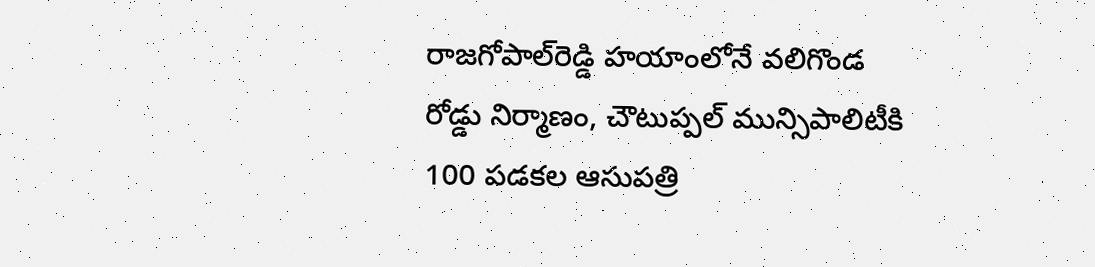రాజగోపాల్‌రెడ్డి హయాంలోనే వలిగొండ రోడ్డు నిర్మాణం, చౌటుప్పల్ మున్సిపాలిటీకి 100 పడకల ఆసుపత్రి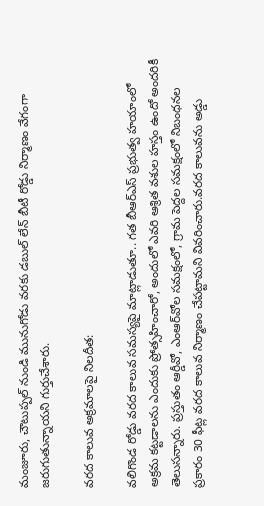మంజూరు, చౌటుప్పల్ నుండి మునుగోడు వరకు డబుల్ లేన్ బీటీ రోడ్డు నిర్మాణం వేగంగా జరుగుతున్నాయని గుర్తుచేశారు.

వరద కాలువ అక్రమాలపై నిలదీత:

వలిగొండ రోడ్డు వరద కాలువ సమస్యపై మాట్లాడుతూ.. గత బీఆర్‌ఎస్ ప్రభుత్వ హయాంలో అక్రమ కట్టడాలను ఎందుకు ప్రోత్సహించారో, అందులో ఎవరి ఆశ్రిత వశుల హస్తం ఉందో అందరికీ తెలుసన్నారు. ప్రస్తుతం ఆర్డీవో, ఎంఆర్‌వోల సమక్షంలో, గ్రామ పెద్దల సమక్షంలో నిబంధనల ప్రకారం 30 ఫీట్ల వరద కాలువ నిర్మాణం చేపట్టామని వివరించారు.వరద కాలువను అడ్డు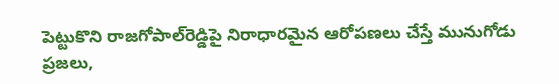పెట్టుకొని రాజగోపాల్‌రెడ్డిపై నిరాధారమైన ఆరోపణలు చేస్తే మునుగోడు ప్రజలు,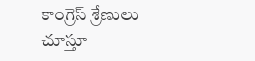కాంగ్రెస్ శ్రేణులు చూస్తూ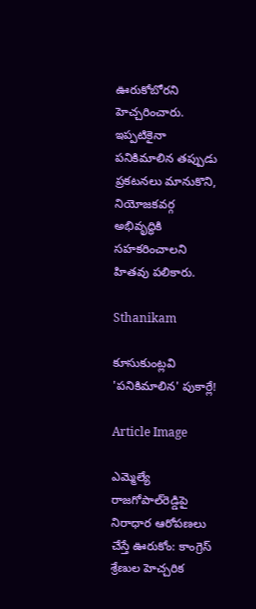ఊరుకోబోరని హెచ్చరించారు. ఇప్పటికైనా పనికిమాలిన తప్పుడు ప్రకటనలు మానుకొని, నియోజకవర్గ అభివృద్ధికి సహకరించాలని హితవు పలికారు.

Sthanikam

కూసుకుంట్లవి 'పనికిమాలిన' పుకార్లే!

Article Image

ఎమ్మెల్యే రాజగోపాల్‌రెడ్డిపై నిరాధార ఆరోపణలు చేస్తే ఊరుకోం: కాంగ్రెస్ శ్రేణుల హెచ్చరిక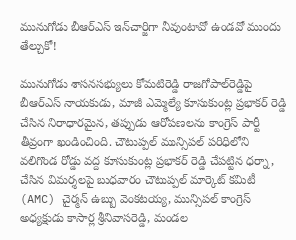మునుగోడు బీఆర్‌ఎస్ ఇన్‌చార్జిగా నీవుంటావో ఉండవో ముందు తేల్చుకో!

మునుగోడు శాసనసభ్యులు కోమటిరెడ్డి రాజగోపాల్‌రెడ్డిపై బీఆర్‌ఎస్ నాయకుడు, మాజీ ఎమ్మెల్యే కూసుకుంట్ల ప్రభాకర్ రెడ్డి చేసిన నిరాధారమైన, తప్పుడు ఆరోపణలను కాంగ్రెస్ పార్టీ తీవ్రంగా ఖండించింది. చౌటుప్పల్ మున్సిపల్ పరిధిలోని వలిగొండ రోడ్డు వద్ద కూసుకుంట్ల ప్రభాకర్ రెడ్డి చేపట్టిన ధర్నా, చేసిన విమర్శలపై బుధవారం చౌటుప్పల్ మార్కెట్ కమిటీ (AMC) చైర్మన్ ఉబ్బు వెంకటయ్య, మున్సిపల్ కాంగ్రెస్ అధ్యక్షుడు కాసార్ల శ్రీనివాసరెడ్డి, మండల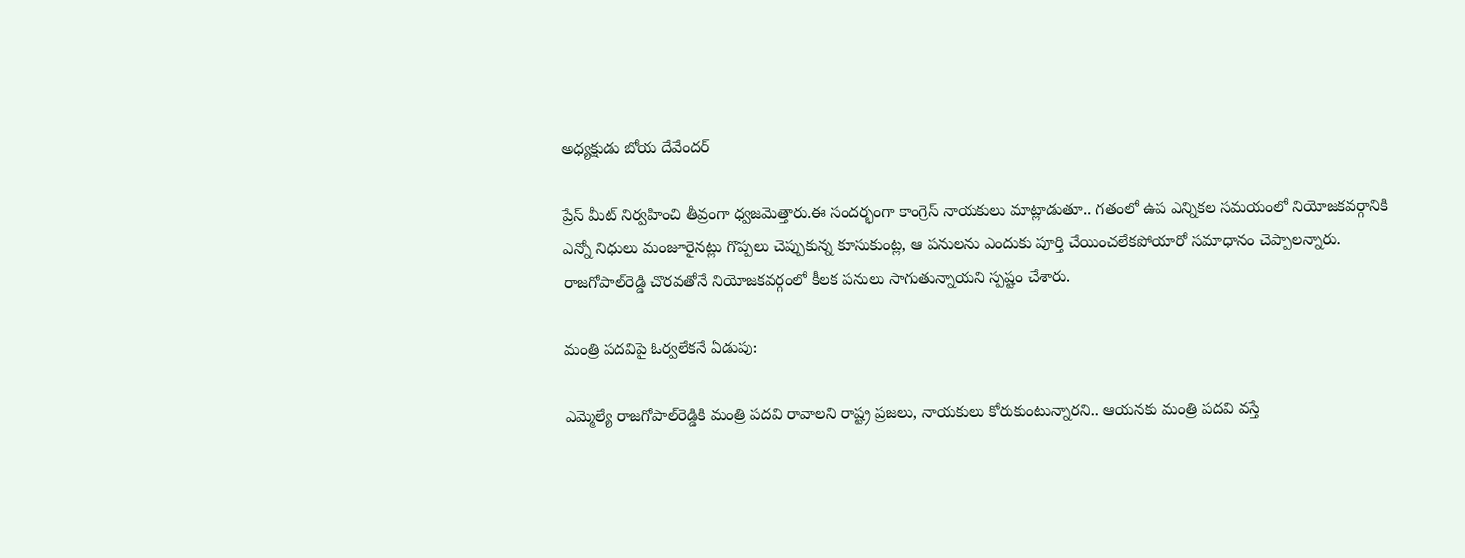అధ్యక్షుడు బోయ దేవేందర్

ప్రేస్ మీట్ నిర్వహించి తీవ్రంగా ధ్వజమెత్తారు.ఈ సందర్భంగా కాంగ్రెస్ నాయకులు మాట్లాడుతూ.. గతంలో ఉప ఎన్నికల సమయంలో నియోజకవర్గానికి ఎన్నో నిధులు మంజూరైనట్లు గొప్పలు చెప్పుకున్న కూసుకుంట్ల, ఆ పనులను ఎందుకు పూర్తి చేయించలేకపోయారో సమాధానం చెప్పాలన్నారు. రాజగోపాల్‌రెడ్డి చొరవతోనే నియోజకవర్గంలో కీలక పనులు సాగుతున్నాయని స్పష్టం చేశారు.

మంత్రి పదవిపై ఓర్వలేకనే ఏడుపు:

ఎమ్మెల్యే రాజగోపాల్‌రెడ్డికి మంత్రి పదవి రావాలని రాష్ట్ర ప్రజలు, నాయకులు కోరుకుంటున్నారని.. ఆయనకు మంత్రి పదవి వస్తే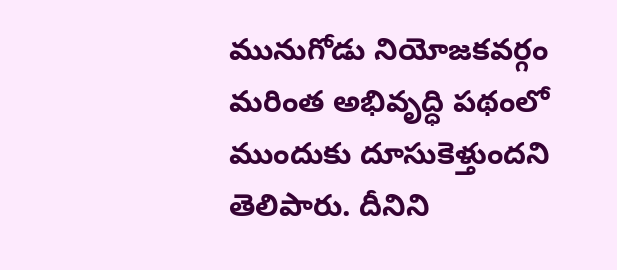మునుగోడు నియోజకవర్గం మరింత అభివృద్ధి పథంలో ముందుకు దూసుకెళ్తుందని తెలిపారు. దీనిని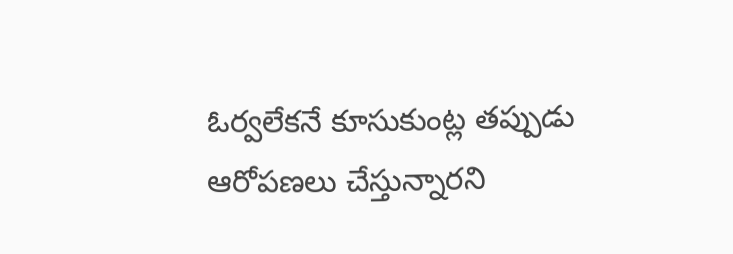ఓర్వలేకనే కూసుకుంట్ల తప్పుడు ఆరోపణలు చేస్తున్నారని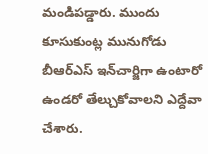మండిపడ్డారు. ముందు కూసుకుంట్ల మునుగోడు బీఆర్‌ఎస్ ఇన్‌చార్జిగా ఉంటారో ఉండరో తేల్చుకోవాలని ఎద్దేవా చేశారు.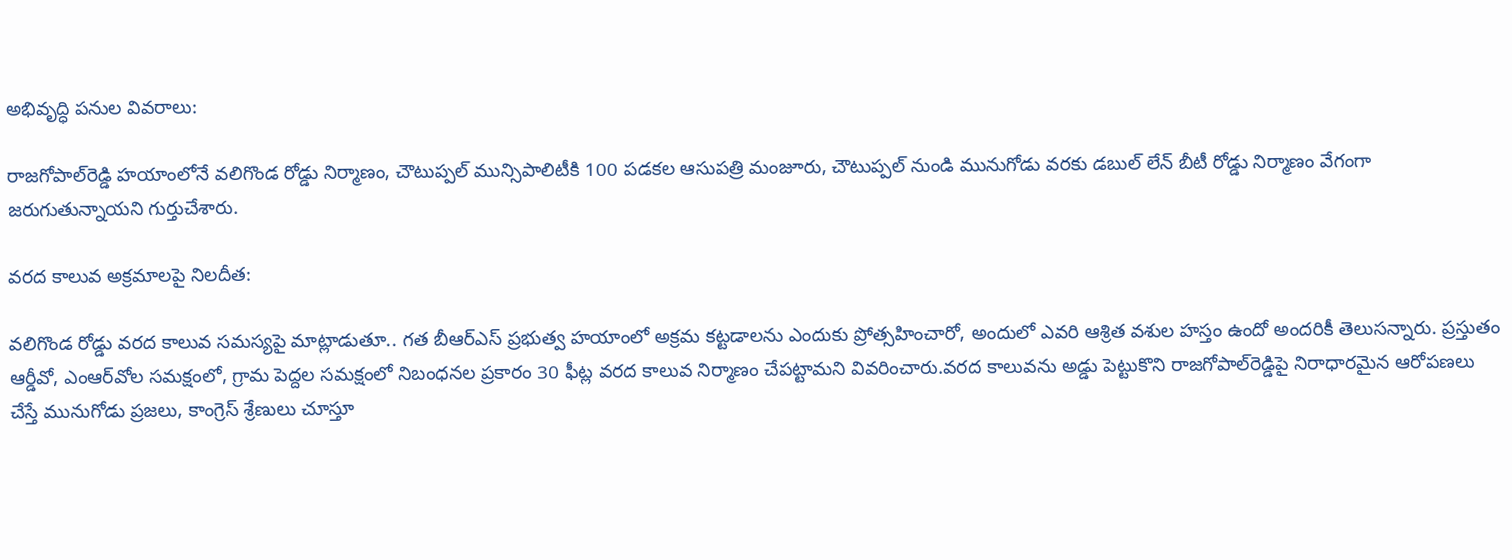అభివృద్ధి పనుల వివరాలు:

రాజగోపాల్‌రెడ్డి హయాంలోనే వలిగొండ రోడ్డు నిర్మాణం, చౌటుప్పల్ మున్సిపాలిటీకి 100 పడకల ఆసుపత్రి మంజూరు, చౌటుప్పల్ నుండి మునుగోడు వరకు డబుల్ లేన్ బీటీ రోడ్డు నిర్మాణం వేగంగా జరుగుతున్నాయని గుర్తుచేశారు.

వరద కాలువ అక్రమాలపై నిలదీత:

వలిగొండ రోడ్డు వరద కాలువ సమస్యపై మాట్లాడుతూ.. గత బీఆర్‌ఎస్ ప్రభుత్వ హయాంలో అక్రమ కట్టడాలను ఎందుకు ప్రోత్సహించారో, అందులో ఎవరి ఆశ్రిత వశుల హస్తం ఉందో అందరికీ తెలుసన్నారు. ప్రస్తుతం ఆర్డీవో, ఎంఆర్‌వోల సమక్షంలో, గ్రామ పెద్దల సమక్షంలో నిబంధనల ప్రకారం 30 ఫీట్ల వరద కాలువ నిర్మాణం చేపట్టామని వివరించారు.వరద కాలువను అడ్డు పెట్టుకొని రాజగోపాల్‌రెడ్డిపై నిరాధారమైన ఆరోపణలు చేస్తే మునుగోడు ప్రజలు, కాంగ్రెస్ శ్రేణులు చూస్తూ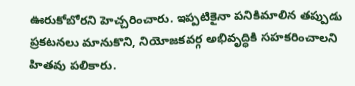ఊరుకోబోరని హెచ్చరించారు. ఇప్పటికైనా పనికిమాలిన తప్పుడు ప్రకటనలు మానుకొని, నియోజకవర్గ అభివృద్ధికి సహకరించాలని హితవు పలికారు.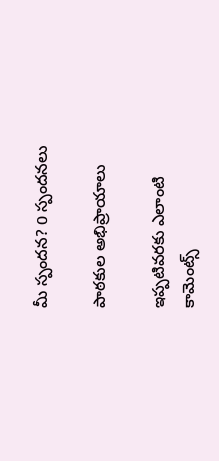మీ స్పందన? 0 స్పందనలు

పాఠకుల అభిప్రాయాలు

ఇప్పటివరకు ఎలాంటి కామెంట్స్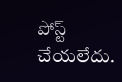పోస్ట్ చేయలేదు.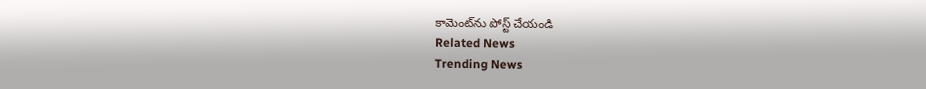కామెంట్‌ను పోస్ట్ చేయండి
Related News
Trending News